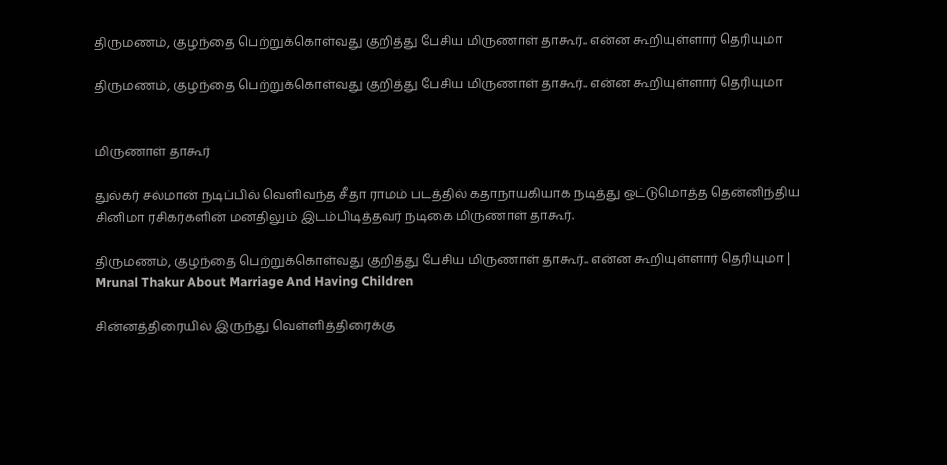திருமணம், குழந்தை பெற்றுக்கொள்வது குறித்து பேசிய மிருணாள் தாகூர்.. என்ன கூறியுள்ளார் தெரியுமா

திருமணம், குழந்தை பெற்றுக்கொள்வது குறித்து பேசிய மிருணாள் தாகூர்.. என்ன கூறியுள்ளார் தெரியுமா


மிருணாள் தாகூர்

துல்கர் சல்மான் நடிப்பில் வெளிவந்த சீதா ராமம் படத்தில் கதாநாயகியாக நடித்து ஒட்டுமொத்த தென்னிந்திய சினிமா ரசிகர்களின் மனதிலும் இடம்பிடித்தவர் நடிகை மிருணாள் தாகூர்.

திருமணம், குழந்தை பெற்றுக்கொள்வது குறித்து பேசிய மிருணாள் தாகூர்.. என்ன கூறியுள்ளார் தெரியுமா | Mrunal Thakur About Marriage And Having Children

சின்னத்திரையில் இருந்து வெள்ளித்திரைக்கு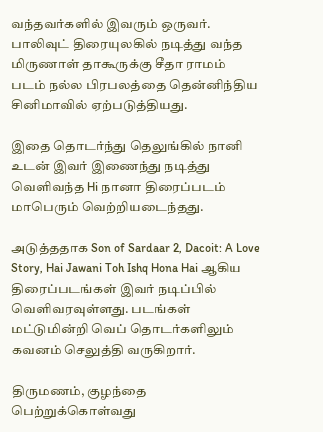வந்தவர்களில் இவரும் ஒருவர். பாலிவுட் திரையுலகில் நடித்து வந்த மிருணாள் தாகூருக்கு சீதா ராமம் படம் நல்ல பிரபலத்தை தென்னிந்திய சினிமாவில் ஏற்படுத்தியது.

இதை தொடர்ந்து தெலுங்கில் நானி உடன் இவர் இணைந்து நடித்து வெளிவந்த Hi நானா திரைப்படம் மாபெரும் வெற்றியடைந்தது.

அடுத்ததாக Son of Sardaar 2, Dacoit: A Love Story, Hai Jawani Toh Ishq Hona Hai ஆகிய திரைப்படங்கள் இவர் நடிப்பில் வெளிவரவுள்ளது. படங்கள் மட்டுமின்றி வெப் தொடர்களிலும் கவனம் செலுத்தி வருகிறார்.

திருமணம், குழந்தை பெற்றுக்கொள்வது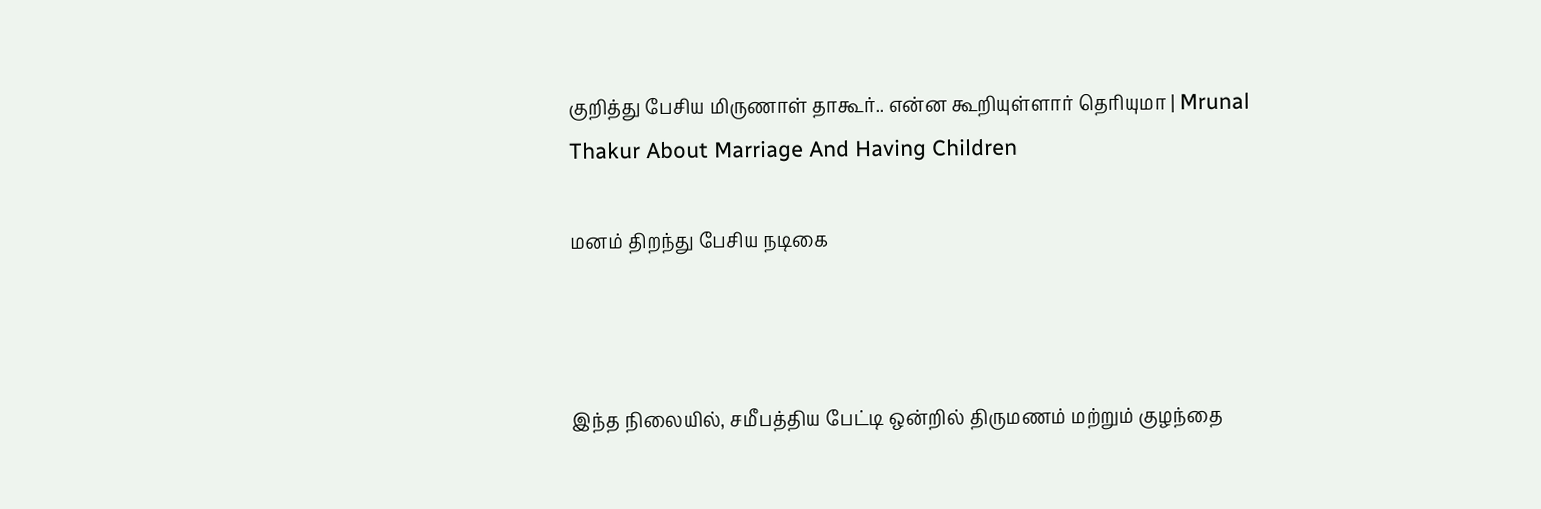குறித்து பேசிய மிருணாள் தாகூர்.. என்ன கூறியுள்ளார் தெரியுமா | Mrunal Thakur About Marriage And Having Children

மனம் திறந்து பேசிய நடிகை



இந்த நிலையில், சமீபத்திய பேட்டி ஒன்றில் திருமணம் மற்றும் குழந்தை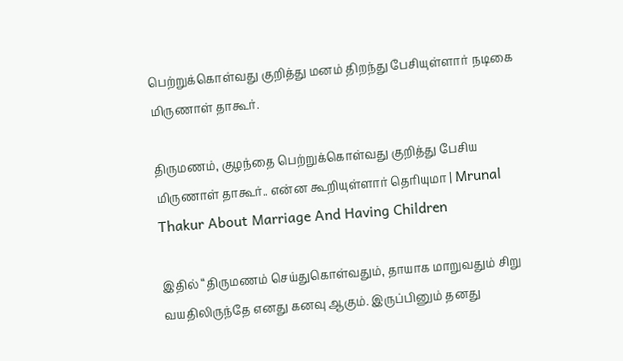பெற்றுக்கொள்வது குறித்து மனம் திறந்து பேசியுள்ளார் நடிகை மிருணாள் தாகூர்.

திருமணம், குழந்தை பெற்றுக்கொள்வது குறித்து பேசிய மிருணாள் தாகூர்.. என்ன கூறியுள்ளார் தெரியுமா | Mrunal Thakur About Marriage And Having Children

இதில் “திருமணம் செய்துகொள்வதும், தாயாக மாறுவதும் சிறு வயதிலிருந்தே எனது கனவு ஆகும். இருப்பினும் தனது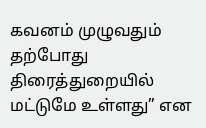கவனம் முழுவதும் தற்போது திரைத்துறையில் மட்டுமே உள்ளது” என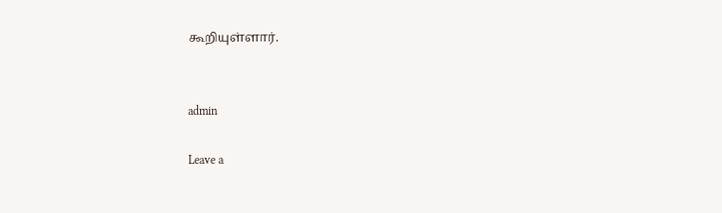கூறியுள்ளார்.


admin

Leave a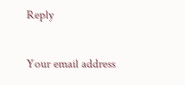Reply

Your email address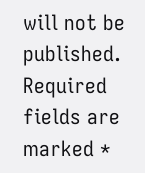will not be published. Required fields are marked *